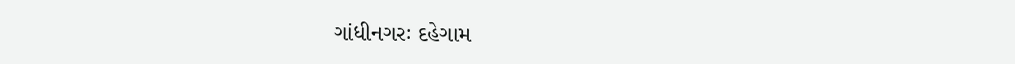ગાંધીનગરઃ દહેગામ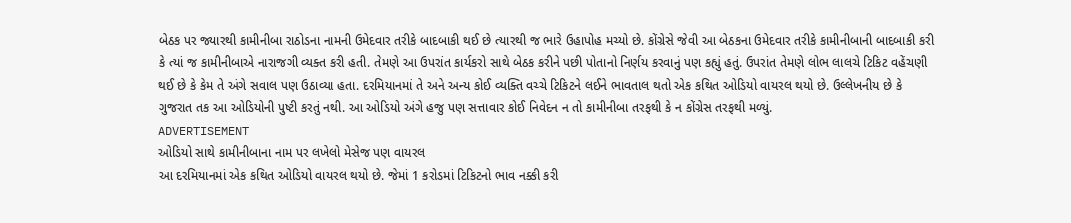બેઠક પર જ્યારથી કામીનીબા રાઠોડના નામની ઉમેદવાર તરીકે બાદબાકી થઈ છે ત્યારથી જ ભારે ઉહાપોહ મચ્યો છે. કોંગ્રેસે જેવી આ બેઠકના ઉમેદવાર તરીકે કામીનીબાની બાદબાકી કરી કે ત્યાં જ કામીનીબાએ નારાજગી વ્યક્ત કરી હતી. તેમણે આ ઉપરાંત કાર્યકરો સાથે બેઠક કરીને પછી પોતાનો નિર્ણય કરવાનું પણ કહ્યું હતું. ઉપરાંત તેમણે લોભ લાલચે ટિકિટ વહેંચણી થઈ છે કે કેમ તે અંગે સવાલ પણ ઉઠાવ્યા હતા. દરમિયાનમાં તે અને અન્ય કોઈ વ્યક્તિ વચ્ચે ટિકિટને લઈને ભાવતાલ થતો એક કથિત ઓડિયો વાયરલ થયો છે. ઉલ્લેખનીય છે કે ગુજરાત તક આ ઓડિયોની પુષ્ટી કરતું નથી. આ ઓડિયો અંગે હજુ પણ સત્તાવાર કોઈ નિવેદન ન તો કામીનીબા તરફથી કે ન કોંગ્રેસ તરફથી મળ્યું.
ADVERTISEMENT
ઓડિયો સાથે કામીનીબાના નામ પર લખેલો મેસેજ પણ વાયરલ
આ દરમિયાનમાં એક કથિત ઓડિયો વાયરલ થયો છે. જેમાં 1 કરોડમાં ટિકિટનો ભાવ નક્કી કરી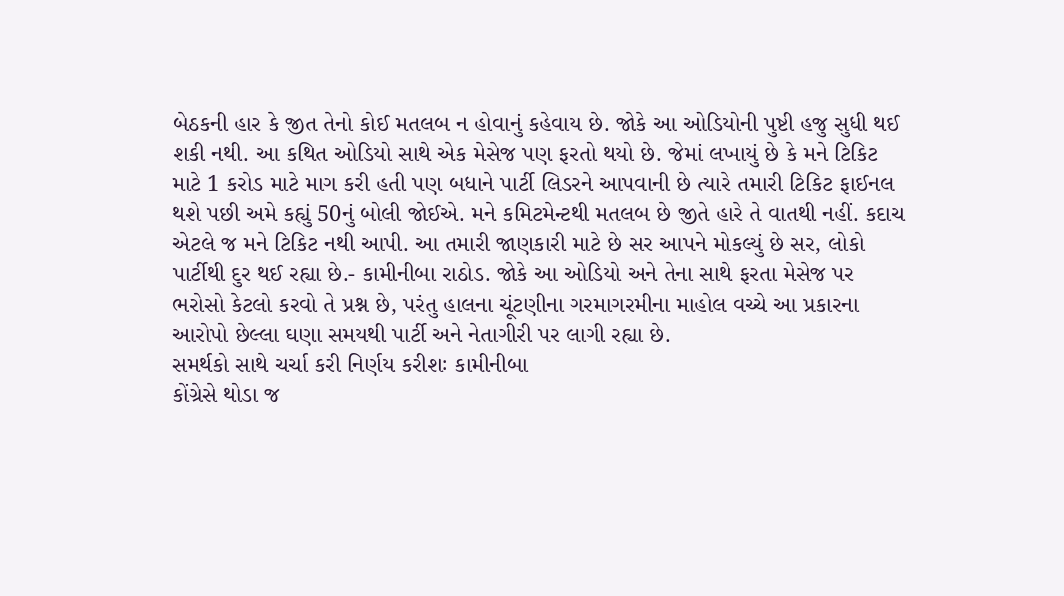બેઠકની હાર કે જીત તેનો કોઈ મતલબ ન હોવાનું કહેવાય છે. જોકે આ ઓડિયોની પુષ્ટી હજુ સુધી થઈ શકી નથી. આ કથિત ઓડિયો સાથે એક મેસેજ પણ ફરતો થયો છે. જેમાં લખાયું છે કે મને ટિકિટ માટે 1 કરોડ માટે માગ કરી હતી પણ બધાને પાર્ટી લિડરને આપવાની છે ત્યારે તમારી ટિકિટ ફાઈનલ થશે પછી અમે કહ્યું 50નું બોલી જોઈએ. મને કમિટમેન્ટથી મતલબ છે જીતે હારે તે વાતથી નહીં. કદાચ એટલે જ મને ટિકિટ નથી આપી. આ તમારી જાણકારી માટે છે સર આપને મોકલ્યું છે સર, લોકો પાર્ટીથી દુર થઈ રહ્યા છે.- કામીનીબા રાઠોડ. જોકે આ ઓડિયો અને તેના સાથે ફરતા મેસેજ પર ભરોસો કેટલો કરવો તે પ્રશ્ન છે, પરંતુ હાલના ચૂંટણીના ગરમાગરમીના માહોલ વચ્ચે આ પ્રકારના આરોપો છેલ્લા ઘણા સમયથી પાર્ટી અને નેતાગીરી પર લાગી રહ્યા છે.
સમર્થકો સાથે ચર્ચા કરી નિર્ણય કરીશઃ કામીનીબા
કોંગ્રેસે થોડા જ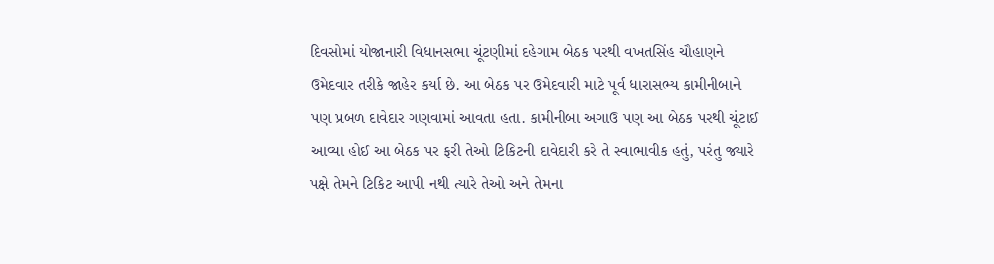દિવસોમાં યોજાનારી વિધાનસભા ચૂંટણીમાં દહેગામ બેઠક પરથી વખતસિંહ ચૌહાણને ઉમેદવાર તરીકે જાહેર કર્યા છે. આ બેઠક પર ઉમેદવારી માટે પૂર્વ ધારાસભ્ય કામીનીબાને પણ પ્રબળ દાવેદાર ગણવામાં આવતા હતા. કામીનીબા અગાઉ પણ આ બેઠક પરથી ચૂંટાઈ આવ્યા હોઈ આ બેઠક પર ફરી તેઓ ટિકિટની દાવેદારી કરે તે સ્વાભાવીક હતું, પરંતુ જ્યારે પક્ષે તેમને ટિકિટ આપી નથી ત્યારે તેઓ અને તેમના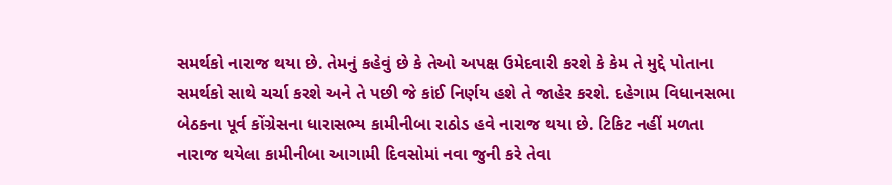સમર્થકો નારાજ થયા છે. તેમનું કહેવું છે કે તેઓ અપક્ષ ઉમેદવારી કરશે કે કેમ તે મુદ્દે પોતાના સમર્થકો સાથે ચર્ચા કરશે અને તે પછી જે કાંઈ નિર્ણય હશે તે જાહેર કરશે. દહેગામ વિધાનસભા બેઠકના પૂર્વ કોંગ્રેસના ધારાસભ્ય કામીનીબા રાઠોડ હવે નારાજ થયા છે. ટિકિટ નહીં મળતા નારાજ થયેલા કામીનીબા આગામી દિવસોમાં નવા જુની કરે તેવા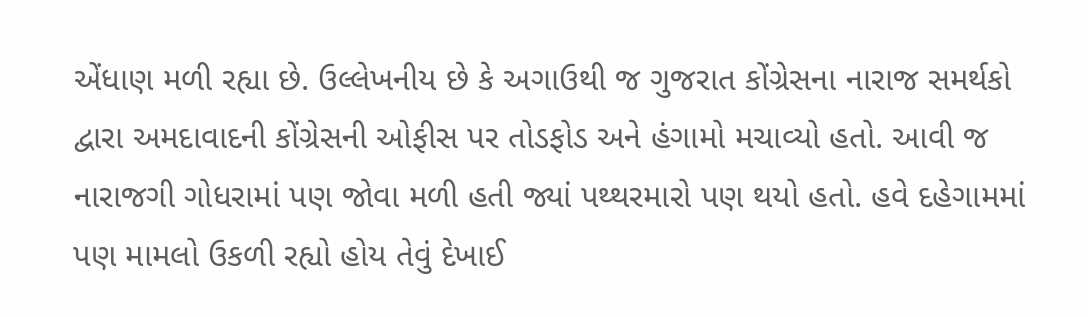એંધાણ મળી રહ્યા છે. ઉલ્લેખનીય છે કે અગાઉથી જ ગુજરાત કોંગ્રેસના નારાજ સમર્થકો દ્વારા અમદાવાદની કોંગ્રેસની ઓફીસ પર તોડફોડ અને હંગામો મચાવ્યો હતો. આવી જ નારાજગી ગોધરામાં પણ જોવા મળી હતી જ્યાં પથ્થરમારો પણ થયો હતો. હવે દહેગામમાં પણ મામલો ઉકળી રહ્યો હોય તેવું દેખાઈ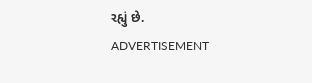રહ્યું છે.
ADVERTISEMENT